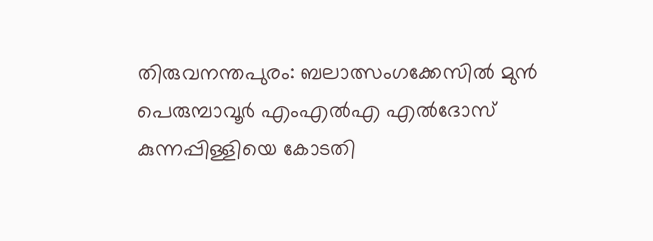തിരുവനന്തപുരം: ബലാത്സംഗക്കേസിൽ മുൻ പെരുമ്പാവൂർ എംഎൽഎ എൽദോസ് കുന്നപ്പിള്ളിയെ കോടതി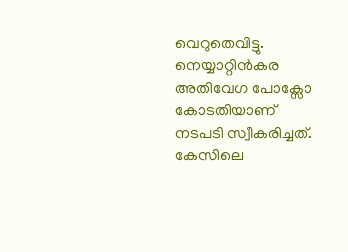വെറുതെവിട്ടു. നെയ്യാറ്റിൻകര അതിവേഗ പോക്സോ കോടതിയാണ് നടപടി സ്വീകരിച്ചത്.
കേസിലെ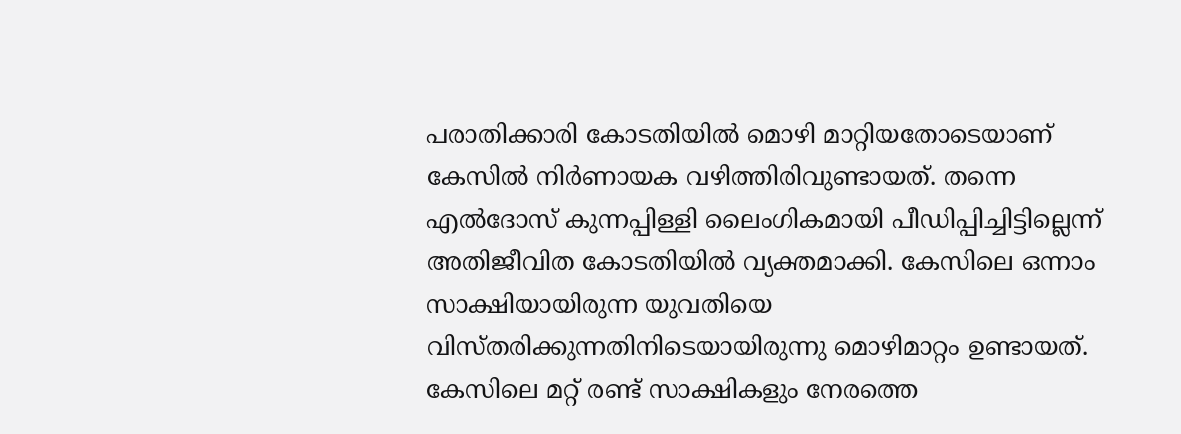പരാതിക്കാരി കോടതിയിൽ മൊഴി മാറ്റിയതോടെയാണ് കേസിൽ നിർണായക വഴിത്തിരിവുണ്ടായത്. തന്നെ എൽദോസ് കുന്നപ്പിള്ളി ലൈംഗികമായി പീഡിപ്പിച്ചിട്ടില്ലെന്ന് അതിജീവിത കോടതിയിൽ വ്യക്തമാക്കി. കേസിലെ ഒന്നാം സാക്ഷിയായിരുന്ന യുവതിയെ വിസ്തരിക്കുന്നതിനിടെയായിരുന്നു മൊഴിമാറ്റം ഉണ്ടായത്.
കേസിലെ മറ്റ് രണ്ട് സാക്ഷികളും നേരത്തെ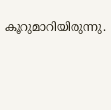കൂറുമാറിയിരുന്നു.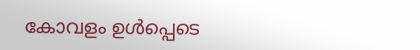കോവളം ഉൾപ്പെടെ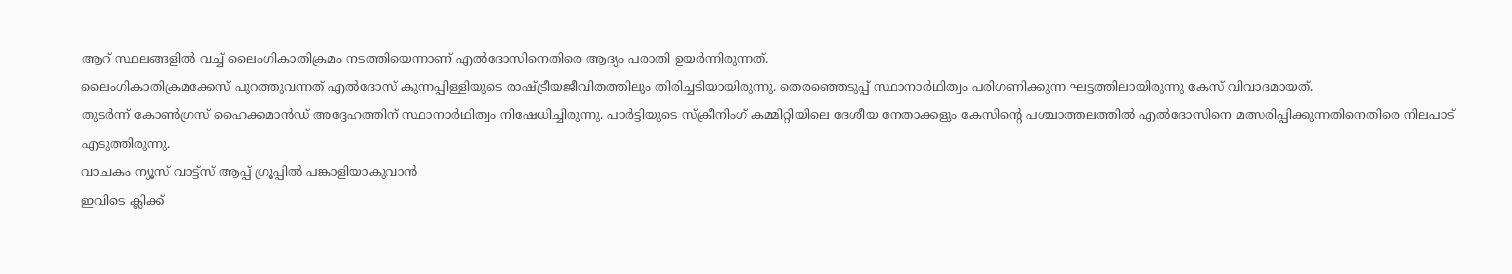ആറ് സ്ഥലങ്ങളിൽ വച്ച് ലൈംഗികാതിക്രമം നടത്തിയെന്നാണ് എൽദോസിനെതിരെ ആദ്യം പരാതി ഉയർന്നിരുന്നത്.
ലൈംഗികാതിക്രമക്കേസ് പുറത്തുവന്നത് എൽദോസ് കുന്നപ്പിള്ളിയുടെ രാഷ്ട്രീയജീവിതത്തിലും തിരിച്ചടിയായിരുന്നു. തെരഞ്ഞെടുപ്പ് സ്ഥാനാർഥിത്വം പരിഗണിക്കുന്ന ഘട്ടത്തിലായിരുന്നു കേസ് വിവാദമായത്.
തുടർന്ന് കോൺഗ്രസ് ഹൈക്കമാൻഡ് അദ്ദേഹത്തിന് സ്ഥാനാർഥിത്വം നിഷേധിച്ചിരുന്നു. പാർട്ടിയുടെ സ്ക്രീനിംഗ് കമ്മിറ്റിയിലെ ദേശീയ നേതാക്കളും കേസിന്റെ പശ്ചാത്തലത്തിൽ എൽദോസിനെ മത്സരിപ്പിക്കുന്നതിനെതിരെ നിലപാട് എടുത്തിരുന്നു.
വാചകം ന്യൂസ് വാട്ട്സ് ആപ്പ് ഗ്രൂപ്പിൽ പങ്കാളിയാകുവാൻ
ഇവിടെ ക്ലിക്ക്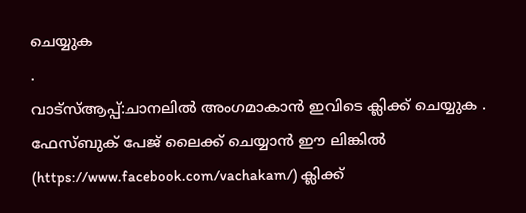ചെയ്യുക
.
വാട്സ്ആപ്പ്:ചാനലിൽ അംഗമാകാൻ ഇവിടെ ക്ലിക്ക് ചെയ്യുക .
ഫേസ്ബുക് പേജ് ലൈക്ക് ചെയ്യാൻ ഈ ലിങ്കിൽ (https://www.facebook.com/vachakam/) ക്ലിക്ക്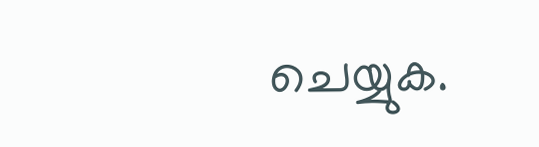ചെയ്യുക.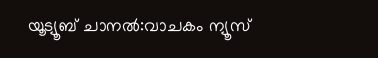യൂട്യൂബ് ചാനൽ:വാചകം ന്യൂസ്